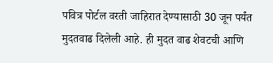पवित्र पोर्टल वरती जाहिरात देण्यासाठी 30 जून पर्यंत मुदतवाढ दिलेली आहे. ही मुदत वाढ शेवटची आणि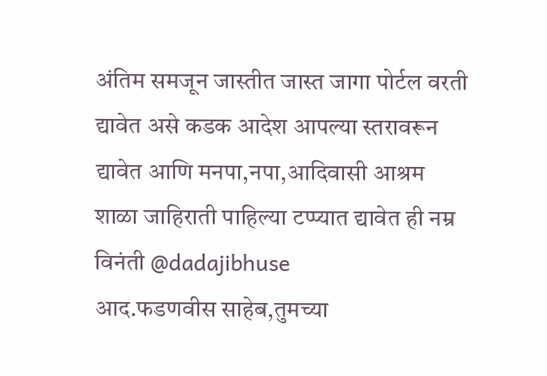अंतिम समजून जास्तीत जास्त जागा पोर्टल वरती द्यावेत असे कडक आदेश आपल्या स्तरावरून द्यावेत आणि मनपा,नपा,आदिवासी आश्रम शाळा जाहिराती पाहिल्या टप्प्यात द्यावेत ही नम्र विनंती @dadajibhuse
आद.फडणवीस साहेब,तुमच्या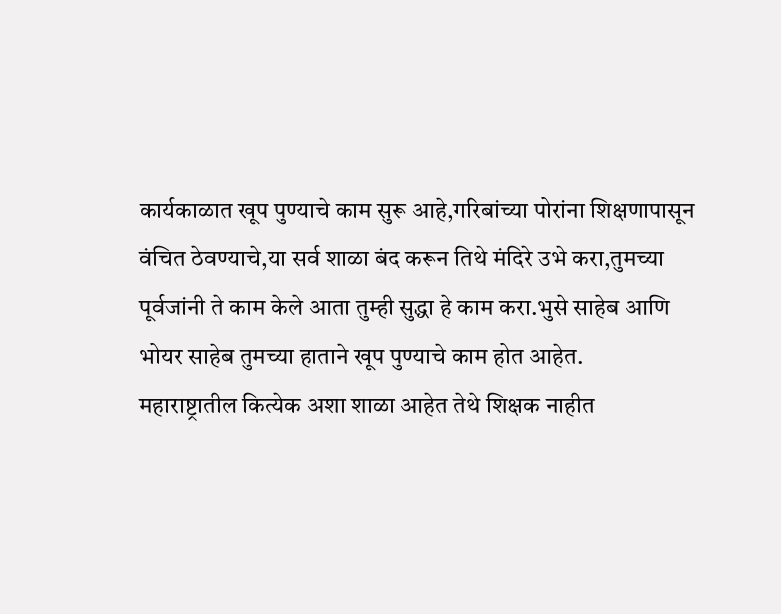कार्यकाळात खूप पुण्याचे काम सुरू आहे,गरिबांच्या पोरांना शिक्षणापासून वंचित ठेवण्याचे,या सर्व शाळा बंद करून तिथे मंदिरे उभे करा,तुमच्या पूर्वजांनी ते काम केले आता तुम्ही सुद्धा हे काम करा.भुसे साहेब आणि भोयर साहेब तुमच्या हाताने खूप पुण्याचे काम होत आहेत.
महाराष्ट्रातील कित्येक अशा शाळा आहेत तेथे शिक्षक नाहीत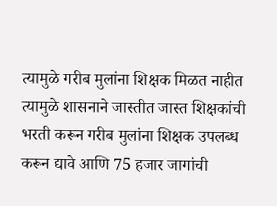त्यामुळे गरीब मुलांना शिक्षक मिळत नाहीत त्यामुळे शासनाने जास्तीत जास्त शिक्षकांची भरती करून गरीब मुलांना शिक्षक उपलब्ध करून द्यावे आणि 75 हजार जागांची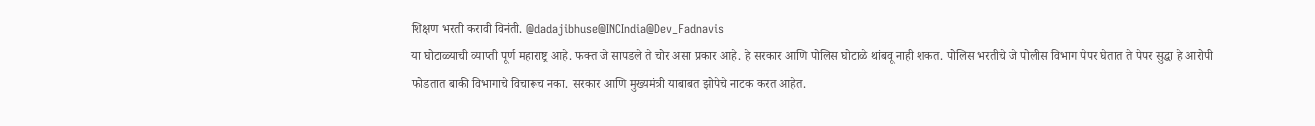शिक्षण भरती करावी विनंती. @dadajibhuse@INCIndia@Dev_Fadnavis
या घोटाळ्याची व्याप्ती पूर्ण महाराष्ट्र आहे. फक्त जे सापडले ते चोर असा प्रकार आहे. हे सरकार आणि पोलिस घोटाळे थांबवू नाही शकत. पोलिस भरतीचे जे पोलीस विभाग पेपर घेतात ते पेपर सुद्धा हे आरोपी फोडतात बाकी विभागाचे विचारूच नका. सरकार आणि मुख्यमंत्री याबाबत झोपेचे नाटक करत आहेत.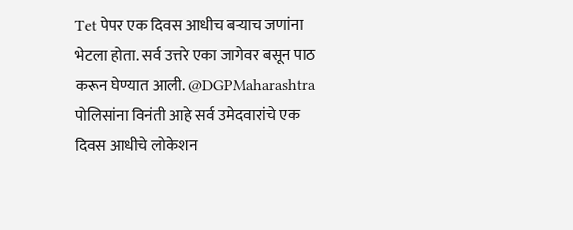Tet पेपर एक दिवस आधीच बऱ्याच जणांना भेटला होता. सर्व उत्तरे एका जागेवर बसून पाठ करून घेण्यात आली. @DGPMaharashtra पोलिसांना विनंती आहे सर्व उमेदवारांचे एक दिवस आधीचे लोकेशन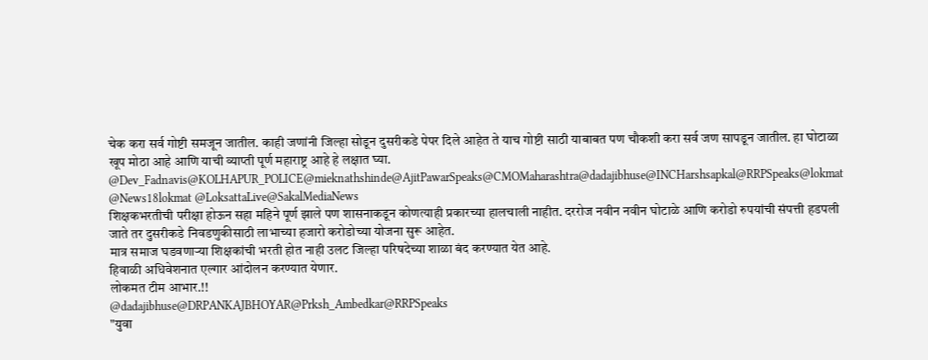चेक करा सर्व गोष्टी समजून जातील. काही जणांनी जिल्हा सोडून दुसरीकडे पेपर दिले आहेत ते याच गोष्टी साठी याबाबत पण चौकशी करा सर्व जण सापडून जातील. हा घोटाळा खूप मोठा आहे आणि याची व्याप्ती पूर्ण महाराष्ट्र आहे हे लक्षात घ्या.
@Dev_Fadnavis@KOLHAPUR_POLICE@mieknathshinde@AjitPawarSpeaks@CMOMaharashtra@dadajibhuse@INCHarshsapkal@RRPSpeaks@lokmat @News18lokmat @LoksattaLive@SakalMediaNews
शिक्षकभरतीची परीक्षा होऊन सहा महिने पूर्ण झाले पण शासनाकडून कोणत्याही प्रकारच्या हालचाली नाहीत. दररोज नवीन नवीन घोटाळे आणि करोडो रुपयांची संपत्ती हडपली जाते तर दुसरीकडे निवडणुकीसाठी लाभाच्या हजारो करोडोच्या योजना सुरू आहेत.
मात्र समाज घडवणाऱ्या शिक्षकांची भरती होत नाही उलट जिल्हा परिषदेच्या शाळा बंद करण्यात येत आहे.
हिवाळी अधिवेशनात एल्गार आंदोलन करण्यात येणार.
लोकमत टीम आभार.!!
@dadajibhuse@DRPANKAJBHOYAR@Prksh_Ambedkar@RRPSpeaks
"युवा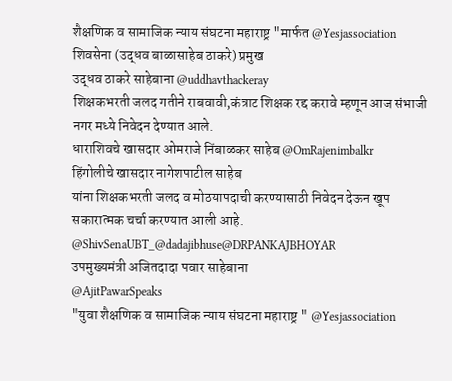शैक्षणिक व सामाजिक न्याय संघटना महाराष्ट्र "मार्फत @Yesjassociation
शिवसेना (उद्धव बाळासाहेब ठाकरे) प्रमुख
उद्धव ठाकरे साहेबाना @uddhavthackeray
शिक्षकभरती जलद गतीने राबवावी,कंत्राट शिक्षक रद्द करावे म्हणून आज संभाजी नगर मध्ये निवेदन देण्यात आले.
धाराशिवचे खासदार ओमराजे निंबाळकर साहेब @OmRajenimbalkr
हिंगोलीचे खासदार नागेशपाटील साहेब
यांना शिक्षकभरती जलद व मोठयापदाची करण्यासाठी निवेदन देऊन खूप सकारात्मक चर्चा करण्यात आली आहे.
@ShivSenaUBT_@dadajibhuse@DRPANKAJBHOYAR
उपमुख्यमंत्री अजितदादा पवार साहेबाना
@AjitPawarSpeaks
"युवा शैक्षणिक व सामाजिक न्याय संघटना महाराष्ट्र " @Yesjassociation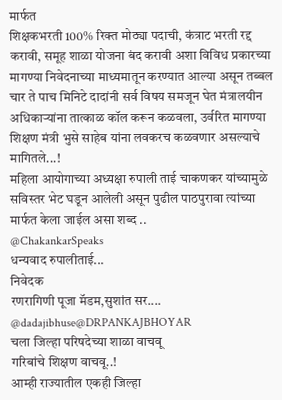मार्फत
शिक्षकभरती 100% रिक्त मोठ्या पदाची, कंत्राट भरती रद्द करावी, समूह शाळा योजना बंद करावी अशा विविध प्रकारच्या मागण्या निवेदनाच्या माध्यमातून करण्यात आल्या असून तब्बल चार ते पाच मिनिटे दादांनी सर्व विषय समजून घेत मंत्रालयीन अधिकाऱ्यांना तात्काळ कॉल करून कळवला, उर्वरित मागण्या शिक्षण मंत्री भुसे साहेब यांना लवकरच कळवणार असल्याचे मागितले...!
महिला आयोगाच्या अध्यक्षा रुपाली ताई चाकणकर यांच्यामुळे सविस्तर भेट घडून आलेली असून पुढील पाठपुरावा त्यांच्या मार्फत केला जाईल असा शब्द ..
@ChakankarSpeaks
धन्यवाद रुपालीताई...
निवेदक
रणरागिणी पूजा मॅडम,सुशांत सर....
@dadajibhuse@DRPANKAJBHOYAR
चला जिल्हा परिषदेच्या शाळा वाचवू
गरिबांचे शिक्षण वाचवू..!
आम्ही राज्यातील एकही जिल्हा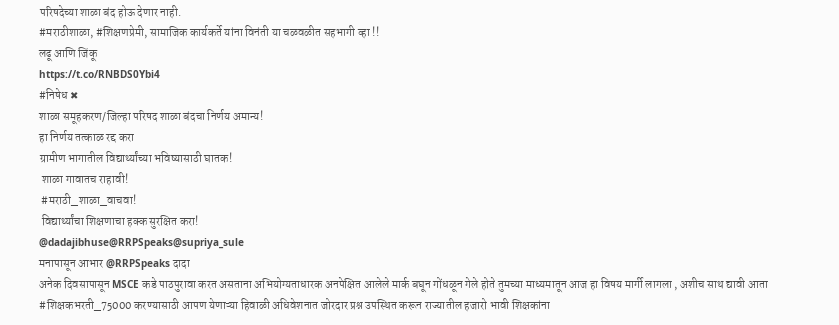परिषदेच्या शाळा बंद होऊ देणार नाही.
#मराठीशाळा, #शिक्षणप्रेमी, सामाजिक कार्यकर्ते यांना विनंती या चळवळीत सहभागी व्हा !!
लढू आणि जिंकू
https://t.co/RNBDS0Ybi4
#निषेध ✖
शाळा समूहकरण/जिल्हा परिषद शाळा बंदचा निर्णय अमान्य!
हा निर्णय तत्काळ रद्द करा
ग्रामीण भागातील विद्यार्थ्यांच्या भविष्यासाठी घातक!
 शाळा गावातच राहावी!
 #मराठी_शाळा_वाचवा!
 विद्यार्थ्यांचा शिक्षणाचा हक्क सुरक्षित करा!
@dadajibhuse@RRPSpeaks@supriya_sule
मनापासून आभार @RRPSpeaks दादा
अनेक दिवसापासून MSCE कडे पाठपुरावा करत असताना अभियोग्यताधारक अनपेक्षित आलेले मार्क बघून गोंधळून गेले होते तुमच्या माध्यमातून आज हा विषय मार्गी लागला , अशीच साथ द्यावी आता #शिक्षकभरती_75000 करण्यासाठी आपण येणाऱ्या हिवाळी अधिवेशनात जोरदार प्रश्न उपस्थित करून राज्यातील हजारो भावी शिक्षकांना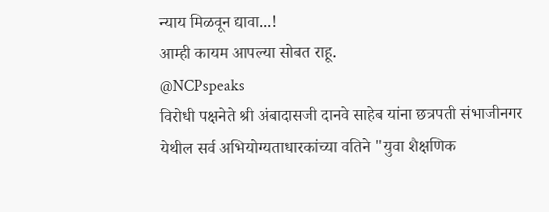न्याय मिळवून द्यावा...!
आम्ही कायम आपल्या सोबत राहू.
@NCPspeaks
विरोधी पक्षनेते श्री अंबादासजी दानवे साहेब यांना छत्रपती संभाजीनगर येथील सर्व अभियोग्यताधारकांच्या वतिने "युवा शैक्षणिक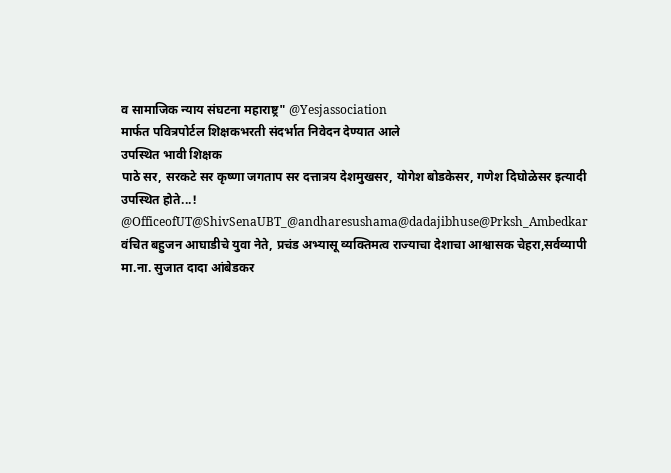व सामाजिक न्याय संघटना महाराष्ट्र" @Yesjassociation
मार्फत पवित्रपोर्टल शिक्षकभरती संदर्भात निवेदन देण्यात आले
उपस्थित भावी शिक्षक
पाठे सर, सरकटे सर कृष्णा जगताप सर दत्तात्रय देशमुखसर, योगेश बोडकेसर, गणेश दिघोळेसर इत्यादी उपस्थित होते...!
@OfficeofUT@ShivSenaUBT_@andharesushama@dadajibhuse@Prksh_Ambedkar
वंचित बहुजन आघाडीचे युवा नेते, प्रचंड अभ्यासू व्यक्तिमत्व राज्याचा देशाचा आश्वासक चेहरा,सर्वव्यापी मा.ना. सुजात दादा आंबेडकर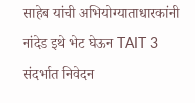साहेब यांची अभियोग्याताधारकांनी नांदेड इथे भेट घेऊन TAIT 3 संदर्भात निवेदन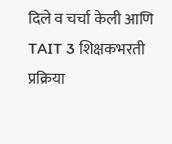दिले व चर्चा केली आणि TAIT 3 शिक्षकभरती प्रक्रिया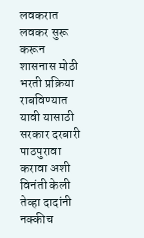लवकरात लवकर सुरू करून शासनास मोठी भरती प्रक्रिया राबविण्यात यावी यासाठी सरकार दरबारी पाठपुरावा करावा अशी विनंती केली तेव्हा दादांनी नक्कीच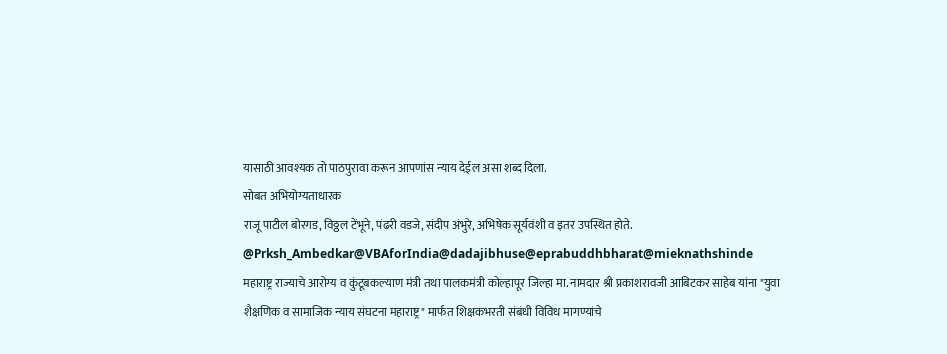यासाठी आवश्यक तो पाठपुरावा करून आपणांस न्याय देईल असा शब्द दिला.
सोबत अभियोग्यताधारक
राजू पाटील बोरगड, विठ्ठल टेंभूने, पंढरी वडजे, संदीप अंभुरे, अभिषेक सूर्यवंशी व इतर उपस्थित होते.
@Prksh_Ambedkar@VBAforIndia@dadajibhuse@eprabuddhbharat@mieknathshinde
महाराष्ट्र राज्याचे आरोग्य व कुंटूबकल्याण मंत्री तथा पालकमंत्री कोल्हापूर जिल्हा मा. नामदार श्री प्रकाशरावजी आबिटकर साहेब यांना "युवा शैक्षणिक व सामाजिक न्याय संघटना महाराष्ट्र" मार्फत शिक्षकभरती संबंधी विविध मागण्यांचे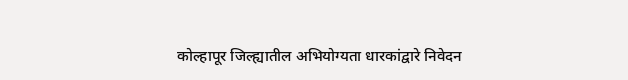कोल्हापूर जिल्ह्यातील अभियोग्यता धारकांद्वारे निवेदन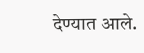देण्यात आले.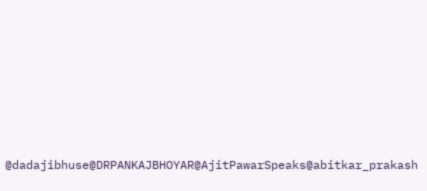@dadajibhuse@DRPANKAJBHOYAR@AjitPawarSpeaks@abitkar_prakash